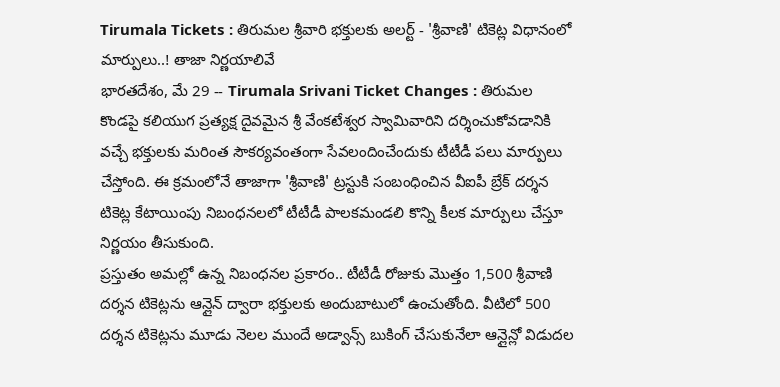Tirumala Tickets : తిరుమల శ్రీవారి భక్తులకు అలర్ట్ - 'శ్రీవాణి' టికెట్ల విధానంలో మార్పులు..! తాజా నిర్ణయాలివే
భారతదేశం, మే 29 -- Tirumala Srivani Ticket Changes : తిరుమల కొండపై కలియుగ ప్రత్యక్ష దైవమైన శ్రీ వేంకటేశ్వర స్వామివారిని దర్శించుకోవడానికి వచ్చే భక్తులకు మరింత సౌకర్యవంతంగా సేవలందించేందుకు టీటీడీ పలు మార్పులు చేస్తోంది. ఈ క్రమంలోనే తాజాగా 'శ్రీవాణి' ట్రస్టుకి సంబంధించిన వీఐపీ బ్రేక్ దర్శన టికెట్ల కేటాయింపు నిబంధనలలో టీటీడీ పాలకమండలి కొన్ని కీలక మార్పులు చేస్తూ నిర్ణయం తీసుకుంది.
ప్రస్తుతం అమల్లో ఉన్న నిబంధనల ప్రకారం.. టీటీడీ రోజుకు మొత్తం 1,500 శ్రీవాణి దర్శన టికెట్లను ఆన్లైన్ ద్వారా భక్తులకు అందుబాటులో ఉంచుతోంది. వీటిలో 500 దర్శన టికెట్లను మూడు నెలల ముందే అడ్వాన్స్ బుకింగ్ చేసుకునేలా ఆన్లైన్లో విడుదల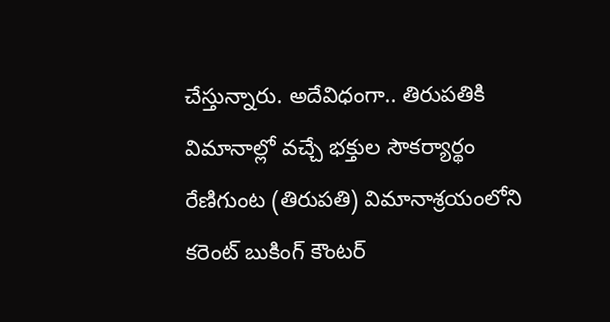చేస్తున్నారు. అదేవిధంగా.. తిరుపతికి విమానాల్లో వచ్చే భక్తుల సౌకర్యార్థం రేణిగుంట (తిరుపతి) విమానాశ్రయంలోని కరెంట్ బుకింగ్ కౌంటర్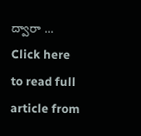ద్వారా ...
Click here to read full article from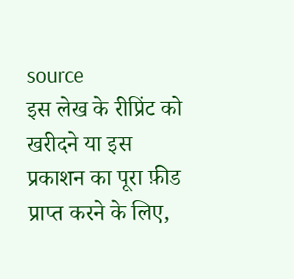source
इस लेख के रीप्रिंट को खरीदने या इस प्रकाशन का पूरा फ़ीड प्राप्त करने के लिए,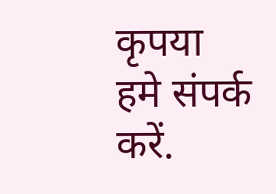कृपया
हमे संपर्क करें.